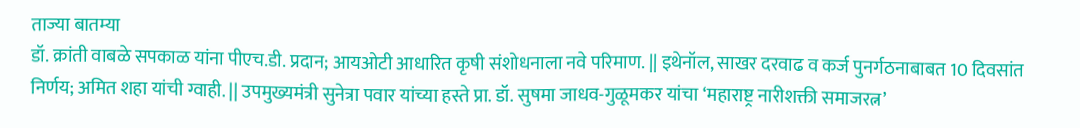ताज्या बातम्या
डॉ. क्रांती वाबळे सपकाळ यांना पीएच.डी. प्रदान; आयओटी आधारित कृषी संशोधनाला नवे परिमाण. || इथेनॉल, साखर दरवाढ व कर्ज पुनर्गठनाबाबत 10 दिवसांत निर्णय; अमित शहा यांची ग्वाही. || उपमुख्यमंत्री सुनेत्रा पवार यांच्या हस्ते प्रा. डॉ. सुषमा जाधव-गुळूमकर यांचा ‘महाराष्ट्र नारीशक्ती समाजरत्न’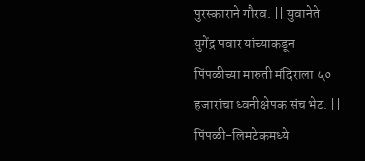पुरस्काराने गौरव. || युवानेते युगेंद्र पवार यांच्याकडून पिंपळीच्या मारुती मंदिराला ५० हजारांचा ध्वनीक्षेपक संच भेट. || पिंपळी-लिमटेकमध्ये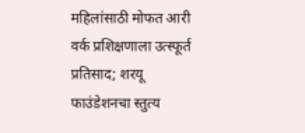महिलांसाठी मोफत आरी वर्क प्रशिक्षणाला उत्स्फूर्त प्रतिसाद; शरयू फाउंडेशनचा स्तुत्य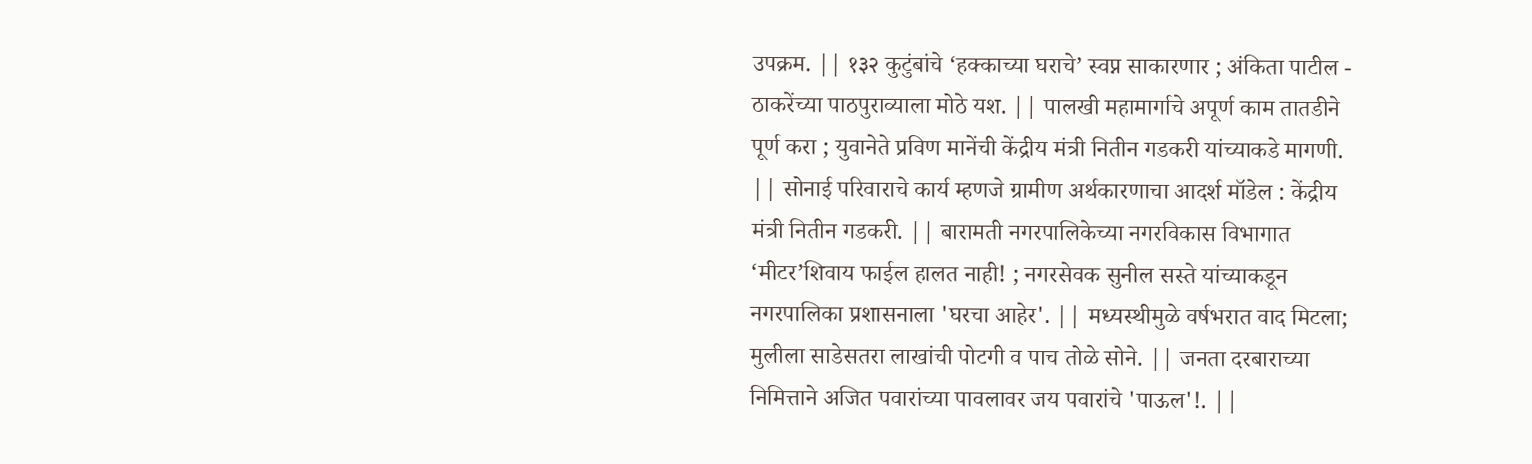उपक्रम. || १३२ कुटुंबांचे ‘हक्काच्या घराचे’ स्वप्न साकारणार ; अंकिता पाटील - ठाकरेंच्या पाठपुराव्याला मोठे यश. || पालखी महामार्गाचे अपूर्ण काम तातडीने पूर्ण करा ; युवानेते प्रविण मानेंची केंद्रीय मंत्री नितीन गडकरी यांच्याकडे मागणी. || सोनाई परिवाराचे कार्य म्हणजे ग्रामीण अर्थकारणाचा आदर्श मॉडेल : केंद्रीय मंत्री नितीन गडकरी. || बारामती नगरपालिकेच्या नगरविकास विभागात ‘मीटर’शिवाय फाईल हालत नाही! ; नगरसेवक सुनील सस्ते यांच्याकडून नगरपालिका प्रशासनाला 'घरचा आहेर'. || मध्यस्थीमुळे वर्षभरात वाद मिटला; मुलीला साडेसतरा लाखांची पोटगी व पाच तोळे सोने. || जनता दरबाराच्या निमित्ताने अजित पवारांच्या पावलावर जय पवारांचे 'पाऊल'!. ||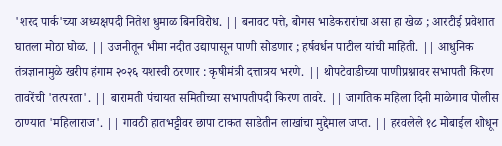'शरद पार्क'च्या अध्यक्षपदी नितेश धुमाळ बिनविरोध. || बनावट पत्ते, बोगस भाडेकरारांचा असा हा खेळ ; आरटीई प्रवेशात घातला मोठा घोळ. || उजनीतून भीमा नदीत उद्यापासून पाणी सोडणार ; हर्षवर्धन पाटील यांची माहिती. || आधुनिक तंत्रज्ञानामुळे खरीप हंगाम २०२६ यशस्वी ठरणार : कृषीमंत्री दत्तात्रय भरणे. || थोपटेवाडीच्या पाणीप्रश्नावर सभापती किरण तावरेंची 'तत्परता'. || बारामती पंचायत समितीच्या सभापतीपदी किरण तावरे. || जागतिक महिला दिनी माळेगाव पोलीस ठाण्यात 'महिलाराज'. || गावठी हातभट्टीवर छापा टाकत साडेतीन लाखांचा मुद्देमाल जप्त. || हरवलेले १८ मोबाईल शोधून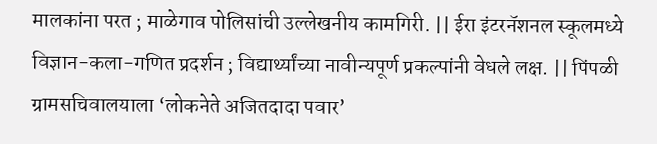मालकांना परत ; माळेगाव पोलिसांची उल्लेखनीय कामगिरी. || ईरा इंटरनॅशनल स्कूलमध्ये विज्ञान-कला-गणित प्रदर्शन ; विद्यार्थ्यांच्या नावीन्यपूर्ण प्रकल्पांनी वेधले लक्ष. || पिंपळी ग्रामसचिवालयाला ‘लोकनेते अजितदादा पवार’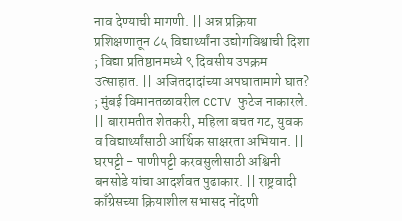नाव देण्याची मागणी. || अन्न प्रक्रिया प्रशिक्षणातून ८५ विद्यार्थ्यांना उद्योगविश्वाची दिशा ; विद्या प्रतिष्ठानमध्ये ९ दिवसीय उपक्रम उत्साहात. || अजितदादांच्या अपघातामागे घात? ; मुंबई विमानतळावरील CCTV फुटेज नाकारले. || बारामतीत शेतकरी, महिला बचत गट, युवक व विद्यार्थ्यांसाठी आर्थिक साक्षरता अभियान. || घरपट्टी - पाणीपट्टी करवसुलीसाठी अश्विनी बनसोडे यांचा आदर्शवत पुढाकार. || राष्ट्रवादी काँग्रेसच्या क्रियाशील सभासद नोंदणी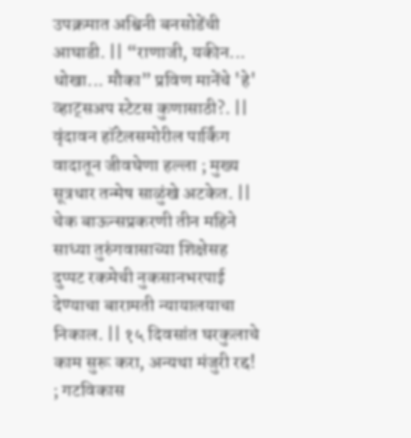उपक्रमात अश्विनी बनसोडेंची आघाडी. || “राणाजी, यकीन... धोखा... मौका” प्रविण मानेंचे 'हे' व्हाट्सअप स्टेटस कुणासाठी?. || वृंदावन हॉटेलसमोरील पार्किंग वादातून जीवघेणा हल्ला ; मुख्य सूत्रधार तन्मेष साळुंखे अटकेत. || चेक बाऊन्सप्रकरणी तीन महिने साध्या तुरुंगवासाच्या शिक्षेसह दुप्पट रकमेची नुकसानभरपाई देण्याचा बारामती न्यायालयाचा निकाल. || १५ दिवसांत घरकुलाचे काम सुरू करा, अन्यथा मंजुरी रद्द! ; गटविकास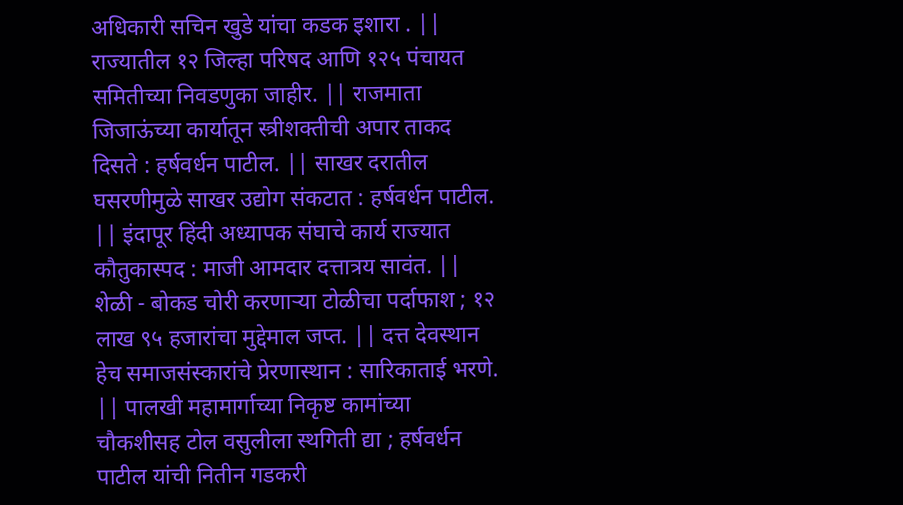अधिकारी सचिन खुडे यांचा कडक इशारा . || राज्यातील १२ जिल्हा परिषद आणि १२५ पंचायत समितीच्या निवडणुका जाहीर. || राजमाता जिजाऊंच्या कार्यातून स्त्रीशक्तीची अपार ताकद दिसते : हर्षवर्धन पाटील. || साखर दरातील घसरणीमुळे साखर उद्योग संकटात : हर्षवर्धन पाटील. || इंदापूर हिंदी अध्यापक संघाचे कार्य राज्यात कौतुकास्पद : माजी आमदार दत्तात्रय सावंत. || शेळी - बोकड चोरी करणाऱ्या टोळीचा पर्दाफाश ; १२ लाख ९५ हजारांचा मुद्देमाल जप्त. || दत्त देवस्थान हेच समाजसंस्कारांचे प्रेरणास्थान : सारिकाताई भरणे. || पालखी महामार्गाच्या निकृष्ट कामांच्या चौकशीसह टोल वसुलीला स्थगिती द्या ; हर्षवर्धन पाटील यांची नितीन गडकरी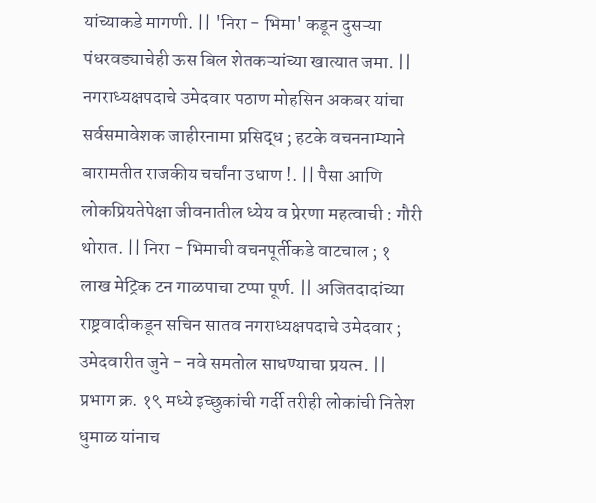यांच्याकडे मागणी. || 'निरा - भिमा' कडून दुसऱ्या पंधरवड्याचेही ऊस बिल शेतकऱ्यांच्या खात्यात जमा. || नगराध्यक्षपदाचे उमेदवार पठाण मोहसिन अकबर यांचा सर्वसमावेशक जाहीरनामा प्रसिद्ध ; हटके वचननाम्याने बारामतीत राजकीय चर्चांना उधाण !. || पैसा आणि लोकप्रियतेपेक्षा जीवनातील ध्येय व प्रेरणा महत्वाची : गौरी थोरात. || निरा - भिमाची वचनपूर्तीकडे वाटचाल ; १ लाख मेट्रिक टन गाळपाचा टप्पा पूर्ण. || अजितदादांच्या राष्ट्रवादीकडून सचिन सातव नगराध्यक्षपदाचे उमेदवार ; उमेदवारीत जुने - नवे समतोल साधण्याचा प्रयत्न. || प्रभाग क्र. १९ मध्ये इच्छुकांची गर्दी तरीही लोकांची नितेश धुमाळ यांनाच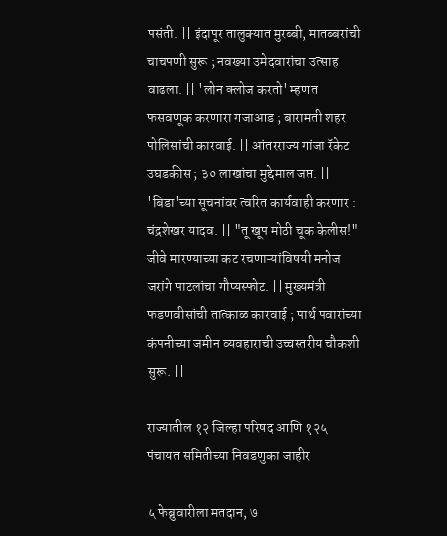पसंती. || इंदापूर तालुक्यात मुरब्बी, मातब्बरांची चाचपणी सुरू ; नवख्या उमेदवारांचा उत्साह वाढला. || 'लोन क्लोज करतो' म्हणत फसवणूक करणारा गजाआड ; बारामती शहर पोलिसांची कारवाई. || आंतरराज्य गांजा रॅकेट उघडकीस ; ३० लाखांचा मुद्देमाल जप्त. || 'बिडा'च्या सूचनांवर त्वरित कार्यवाही करणार : चंद्रशेखर यादव. || "तू खूप मोठी चूक केलीस!" जीवे मारण्याच्या कट रचणाऱ्यांविषयी मनोज जरांगे पाटलांचा गौप्यस्फोट. || मुख्यमंत्री फडणवीसांची तात्काळ कारवाई ; पार्थ पवारांच्या कंपनीच्या जमीन व्यवहाराची उच्चस्तरीय चौकशी सुरू. ||

राज्यातील १२ जिल्हा परिषद आणि १२५ पंचायत समितीच्या निवडणुका जाहीर

५ फेब्रुवारीला मतदान, ७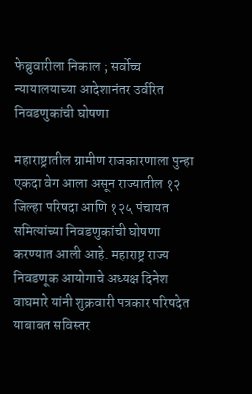फेब्रुवारीला निकाल ; सर्वोच्च न्यायालयाच्या आदेशानंतर उर्वरित निवडणुकांची घोषणा

महाराष्ट्रातील ग्रामीण राजकारणाला पुन्हा एकदा वेग आला असून राज्यातील १२ जिल्हा परिषदा आणि १२५ पंचायत समित्यांच्या निवडणुकांची घोषणा करण्यात आली आहे. महाराष्ट्र राज्य निवडणूक आयोगाचे अध्यक्ष दिनेश वाघमारे यांनी शुक्रवारी पत्रकार परिषदेत याबाबत सविस्तर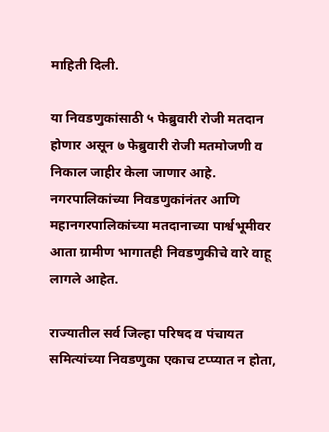माहिती दिली.

या निवडणुकांसाठी ५ फेब्रुवारी रोजी मतदान होणार असून ७ फेब्रुवारी रोजी मतमोजणी व निकाल जाहीर केला जाणार आहे. नगरपालिकांच्या निवडणुकांनंतर आणि महानगरपालिकांच्या मतदानाच्या पार्श्वभूमीवर आता ग्रामीण भागातही निवडणुकीचे वारे वाहू लागले आहेत.

राज्यातील सर्व जिल्हा परिषद व पंचायत समित्यांच्या निवडणुका एकाच टप्प्यात न होता,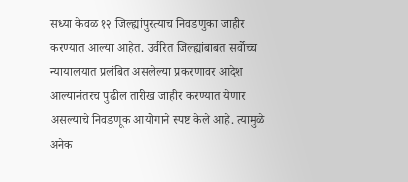सध्या केवळ १२ जिल्ह्यांपुरत्याच निवडणुका जाहीर करण्यात आल्या आहेत. उर्वरित जिल्ह्यांबाबत सर्वोच्च न्यायालयात प्रलंबित असलेल्या प्रकरणावर आदेश आल्यानंतरच पुढील तारीख जाहीर करण्यात येणार असल्याचे निवडणूक आयोगाने स्पष्ट केले आहे. त्यामुळे अनेक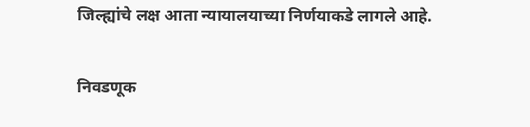जिल्ह्यांचे लक्ष आता न्यायालयाच्या निर्णयाकडे लागले आहे.

निवडणूक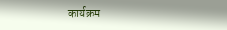कार्यक्रम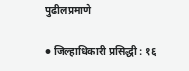पुढीलप्रमाणे

● जिल्हाधिकारी प्रसिद्धी : १६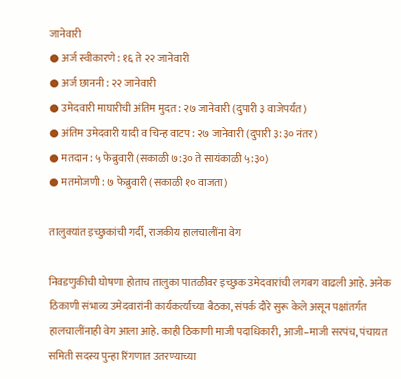जानेवारी
● अर्ज स्वीकारणे : १६ ते २२ जानेवारी
● अर्ज छाननी : २२ जानेवारी
● उमेदवारी माघारीची अंतिम मुदत : २७ जानेवारी (दुपारी ३ वाजेपर्यंत)
● अंतिम उमेदवारी यादी व चिन्ह वाटप : २७ जानेवारी (दुपारी ३:३० नंतर)
● मतदान : ५ फेब्रुवारी (सकाळी ७:३० ते सायंकाळी ५:३०)
● मतमोजणी : ७ फेब्रुवारी (सकाळी १० वाजता)

तालुक्यांत इच्छुकांची गर्दी, राजकीय हालचालींना वेग

निवडणुकीची घोषणा होताच तालुका पातळीवर इच्छुक उमेदवारांची लगबग वाढली आहे. अनेक ठिकाणी संभाव्य उमेदवारांनी कार्यकर्त्यांच्या बैठका, संपर्क दौरे सुरू केले असून पक्षांतर्गत हालचालींनाही वेग आला आहे. काही ठिकाणी माजी पदाधिकारी, आजी–माजी सरपंच, पंचायत समिती सदस्य पुन्हा रिंगणात उतरण्याच्या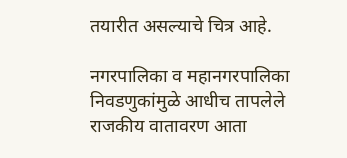तयारीत असल्याचे चित्र आहे.

नगरपालिका व महानगरपालिका निवडणुकांमुळे आधीच तापलेले राजकीय वातावरण आता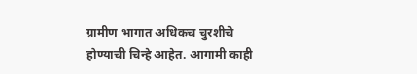ग्रामीण भागात अधिकच चुरशीचे होण्याची चिन्हे आहेत. आगामी काही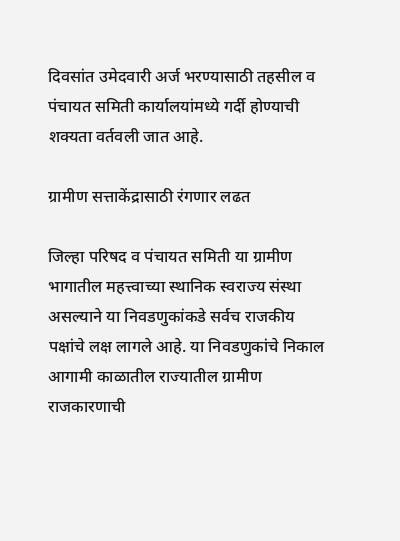दिवसांत उमेदवारी अर्ज भरण्यासाठी तहसील व पंचायत समिती कार्यालयांमध्ये गर्दी होण्याची शक्यता वर्तवली जात आहे.

ग्रामीण सत्ताकेंद्रासाठी रंगणार लढत

जिल्हा परिषद व पंचायत समिती या ग्रामीण भागातील महत्त्वाच्या स्थानिक स्वराज्य संस्था असल्याने या निवडणुकांकडे सर्वच राजकीय पक्षांचे लक्ष लागले आहे. या निवडणुकांचे निकाल आगामी काळातील राज्यातील ग्रामीण राजकारणाची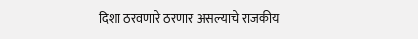दिशा ठरवणारे ठरणार असल्याचे राजकीय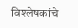विश्लेषकांचे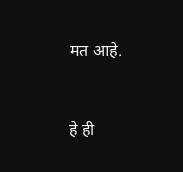मत आहे.


हे ही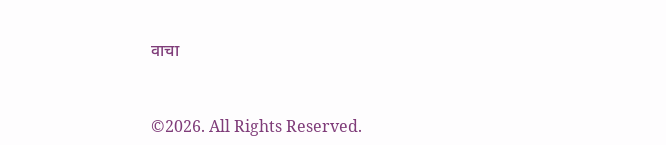वाचा


©2026. All Rights Reserved.